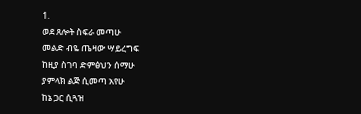1.
ወደ ጸሎት ስፍራ መጣሁ
መልድ ብዬ ጤዛው ሣይረግፍ
ከዚያ ስገባ ድምፅህን ሰማሁ
ያምላክ ልጅ ሲመጣ አየሁ
ከኔ ጋር ሲጓዝ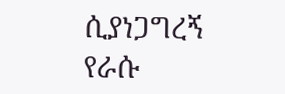ሲያነጋግረኝ
የራሱ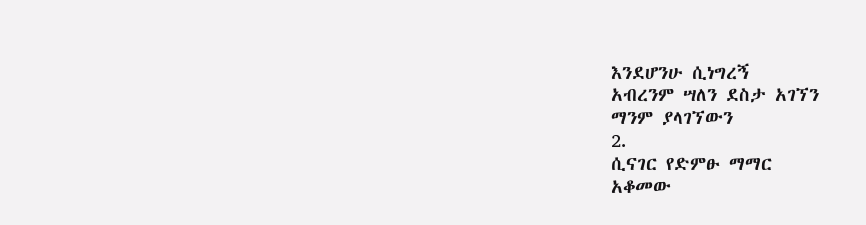እንደሆንሁ ሲነግረኝ
አብረንም ሣለን ደስታ አገኘን
ማንም ያላገኘውን
2.
ሲናገር የድምፁ ማማር
አቆመው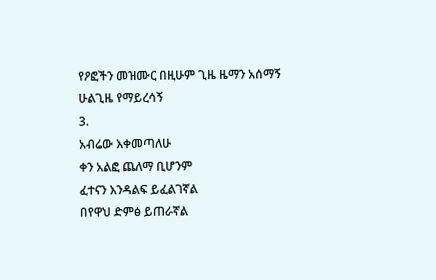የዖፎችን መዝሙር በዚሁም ጊዜ ዜማን አሰማኝ
ሁልጊዜ የማይረሳኝ
3.
አብሬው እቀመጣለሁ
ቀን አልፎ ጨለማ ቢሆንም
ፈተናን እንዳልፍ ይፈልገኛል
በየዋህ ድምፅ ይጠራኛል